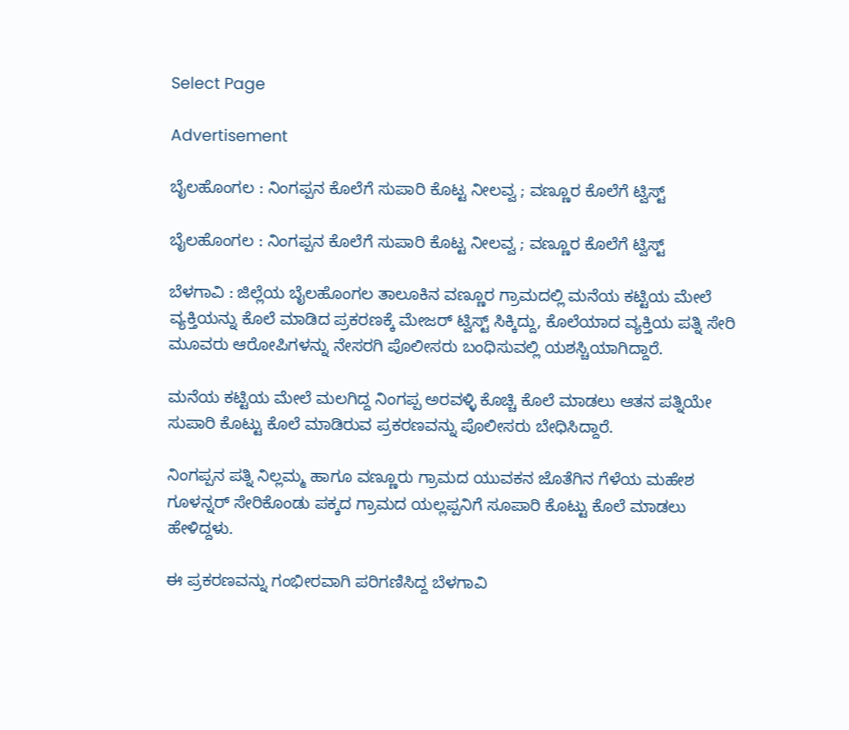Select Page

Advertisement

ಬೈಲಹೊಂಗಲ : ನಿಂಗಪ್ಪನ ಕೊಲೆಗೆ ಸುಪಾರಿ ಕೊಟ್ಟ ನೀಲವ್ವ ; ವಣ್ಣೂರ ಕೊಲೆಗೆ ಟ್ವಿಸ್ಟ್

ಬೈಲಹೊಂಗಲ : ನಿಂಗಪ್ಪನ ಕೊಲೆಗೆ ಸುಪಾರಿ ಕೊಟ್ಟ ನೀಲವ್ವ ; ವಣ್ಣೂರ ಕೊಲೆಗೆ ಟ್ವಿಸ್ಟ್

ಬೆಳಗಾವಿ : ಜಿಲ್ಲೆಯ ಬೈಲಹೊಂಗಲ ತಾಲೂಕಿನ ವಣ್ಣೂರ ಗ್ರಾಮದಲ್ಲಿ ಮನೆಯ ಕಟ್ಟಿಯ ಮೇಲೆ ವ್ಯಕ್ತಿಯನ್ನು ಕೊಲೆ ಮಾಡಿದ ಪ್ರಕರಣಕ್ಕೆ ಮೇಜರ್ ಟ್ವಿಸ್ಟ್ ಸಿಕ್ಕಿದ್ದು, ಕೊಲೆಯಾದ ವ್ಯಕ್ತಿಯ ಪತ್ನಿ ಸೇರಿ ಮೂವರು ಆರೋಪಿಗಳನ್ನು ನೇಸರಗಿ ಪೊಲೀಸರು ಬಂಧಿಸುವಲ್ಲಿ ಯಶಸ್ಚಿಯಾಗಿದ್ದಾರೆ.

ಮನೆಯ ಕಟ್ಟಿಯ ಮೇಲೆ ಮಲಗಿದ್ದ ನಿಂಗಪ್ಪ ಅರವಳ್ಳಿ ಕೊಚ್ಚಿ ಕೊಲೆ ಮಾಡಲು ಆತನ ಪತ್ನಿಯೇ ಸುಪಾರಿ ಕೊಟ್ಟು ಕೊಲೆ ‌ಮಾಡಿರುವ ಪ್ರಕರಣವನ್ನು ಪೊಲೀಸರು ಬೇಧಿಸಿದ್ದಾರೆ.

ನಿಂಗಪ್ಪನ ಪತ್ನಿ ನಿಲ್ಲಮ್ಮ ಹಾಗೂ ವಣ್ಣೂರು ಗ್ರಾಮದ ಯುವಕನ ಜೊತೆಗಿನ ಗೆಳೆಯ ಮಹೇಶ ಗೂಳನ್ನರ್ ಸೇರಿಕೊಂಡು ಪಕ್ಕದ ಗ್ರಾಮದ ಯಲ್ಲಪ್ಪನಿಗೆ ಸೂಪಾರಿ ಕೊಟ್ಟು ಕೊಲೆ ಮಾಡಲು ಹೇಳಿದ್ದಳು.

ಈ ಪ್ರಕರಣವನ್ನು ಗಂಭೀರವಾಗಿ ಪರಿಗಣಿಸಿದ್ದ ಬೆಳಗಾವಿ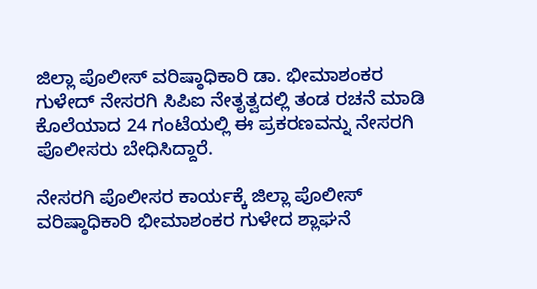ಜಿಲ್ಲಾ ಪೊಲೀಸ್ ವರಿಷ್ಠಾಧಿಕಾರಿ ಡಾ. ಭೀಮಾಶಂಕರ ಗುಳೇದ್ ನೇಸರಗಿ ಸಿಪಿಐ ನೇತೃತ್ವದಲ್ಲಿ ತಂಡ ರಚನೆ ಮಾಡಿ ಕೊಲೆಯಾದ 24 ಗಂಟೆಯಲ್ಲಿ ಈ ಪ್ರಕರಣವನ್ನು ನೇಸರಗಿ ಪೊಲೀಸರು ಬೇಧಿಸಿದ್ದಾರೆ‌.

ನೇಸರಗಿ ಪೊಲೀಸರ ಕಾರ್ಯಕ್ಕೆ ಜಿಲ್ಲಾ ಪೊಲೀಸ್ ವರಿಷ್ಠಾಧಿಕಾರಿ ಭೀಮಾಶಂಕರ ಗುಳೇದ ಶ್ಲಾಘನೆ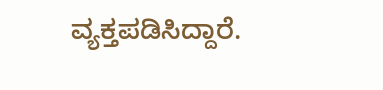ವ್ಯಕ್ತಪಡಿಸಿದ್ದಾರೆ.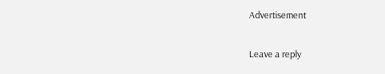Advertisement

Leave a reply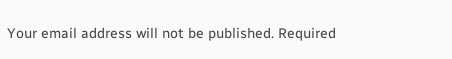Your email address will not be published. Required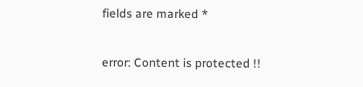fields are marked *

error: Content is protected !!